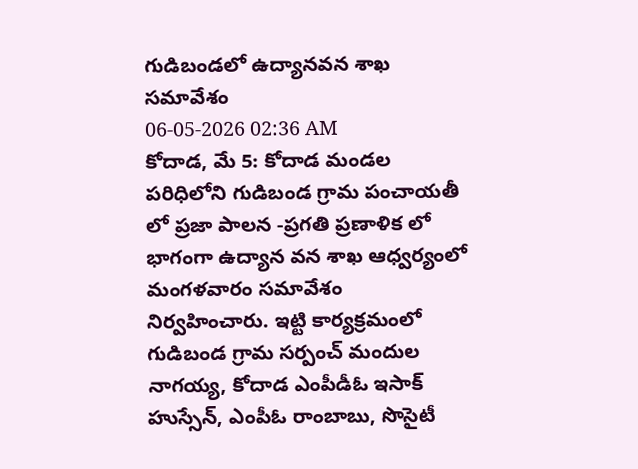గుడిబండలో ఉద్యానవన శాఖ సమావేశం
06-05-2026 02:36 AM
కోదాడ, మే 5: కోదాడ మండల పరిధిలోని గుడిబండ గ్రామ పంచాయతీ లో ప్రజా పాలన -ప్రగతి ప్రణాళిక లో భాగంగా ఉద్యాన వన శాఖ ఆధ్వర్యంలో మంగళవారం సమావేశం నిర్వహించారు. ఇట్టి కార్యక్రమంలో గుడిబండ గ్రామ సర్పంచ్ మందుల నాగయ్య, కోదాడ ఎంపీడీఓ ఇసాక్ హుస్సేన్, ఎంపీఓ రాంబాబు, సొసైటీ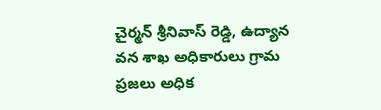చైర్మన్ శ్రీనివాస్ రెడ్డి, ఉద్యాన వన శాఖ అధికారులు గ్రామ ప్రజలు అధిక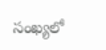సంఖ్యలో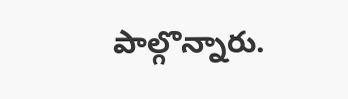పాల్గొన్నారు.